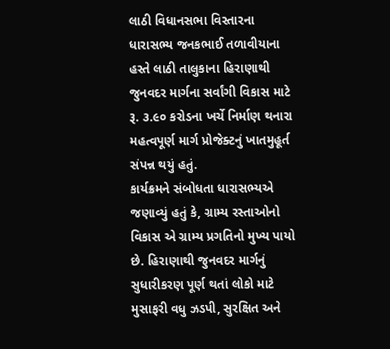લાઠી વિધાનસભા વિસ્તારના ધારાસભ્ય જનકભાઈ તળાવીયાના હસ્તે લાઠી તાલુકાના હિરાણાથી જુનવદર માર્ગના સર્વાંગી વિકાસ માટે રૂ. ૩.૯૦ કરોડના ખર્ચે નિર્માણ થનારા મહત્વપૂર્ણ માર્ગ પ્રોજેક્ટનું ખાતમુહૂર્ત સંપન્ન થયું હતું.
કાર્યક્રમને સંબોધતા ધારાસભ્યએ જણાવ્યું હતું કે, ગ્રામ્ય રસ્તાઓનો વિકાસ એ ગ્રામ્ય પ્રગતિનો મુખ્ય પાયો છે. હિરાણાથી જુનવદર માર્ગનું સુધારીકરણ પૂર્ણ થતાં લોકો માટે મુસાફરી વધુ ઝડપી, સુરક્ષિત અને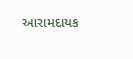આરામદાયક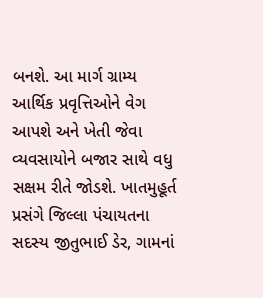બનશે. આ માર્ગ ગ્રામ્ય આર્થિક પ્રવૃત્તિઓને વેગ આપશે અને ખેતી જેવા વ્યવસાયોને બજાર સાથે વધુ સક્ષમ રીતે જોડશે. ખાતમુહૂર્ત પ્રસંગે જિલ્લા પંચાયતના સદસ્ય જીતુભાઈ ડેર, ગામનાં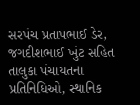સરપંચ પ્રતાપભાઈ ડેર, જગદીશભાઈ ખુંટ સહિત તાલુકા પંચાયતના પ્રતિનિધિઓ, સ્થાનિક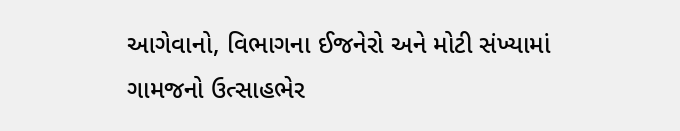આગેવાનો, વિભાગના ઈજનેરો અને મોટી સંખ્યામાં ગામજનો ઉત્સાહભેર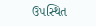ઉપસ્થિત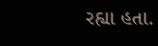રહ્યા હતા.